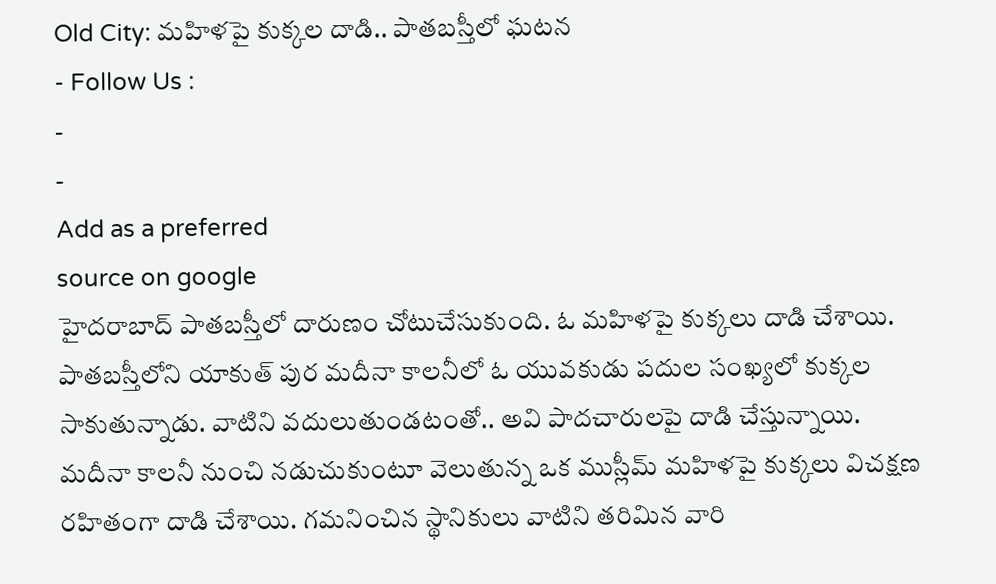Old City: మహిళపై కుక్కల దాడి.. పాతబస్తీలో ఘటన
- Follow Us :
-
-
Add as a preferred
source on google
హైదరాబాద్ పాతబస్తీలో దారుణం చోటుచేసుకుంది. ఓ మహిళపై కుక్కలు దాడి చేశాయి. పాతబస్తీలోని యాకుత్ పుర మదీనా కాలనీలో ఓ యువకుడు పదుల సంఖ్యలో కుక్కల సాకుతున్నాడు. వాటిని వదులుతుండటంతో.. అవి పాదచారులపై దాడి చేస్తున్నాయి.
మదీనా కాలనీ నుంచి నడుచుకుంటూ వెలుతున్న ఒక ముస్లీమ్ మహిళపై కుక్కలు విచక్షణ రహితంగా దాడి చేశాయి. గమనించిన స్థానికులు వాటిని తరిమిన వారి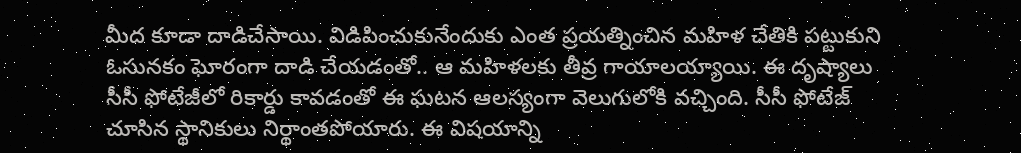మీద కూడా దాడిచేసాయి. విడిపించుకునేందుకు ఎంత ప్రయత్నించిన మహిళ చేతికి పట్టుకుని ఓసునకం ఘోరంగా దాడి చేయడంతో.. ఆ మహిళలకు తీవ్ర గాయాలయ్యాయి. ఈ దృష్యాలు సీసీ ఫోటేజీలో రికార్డు కావడంతో ఈ ఘటన ఆలస్యంగా వెలుగులోకి వచ్చింది. సీసీ ఫోటేజ్ చూసిన స్థానికులు నిర్థాంతపోయారు. ఈ విషయాన్ని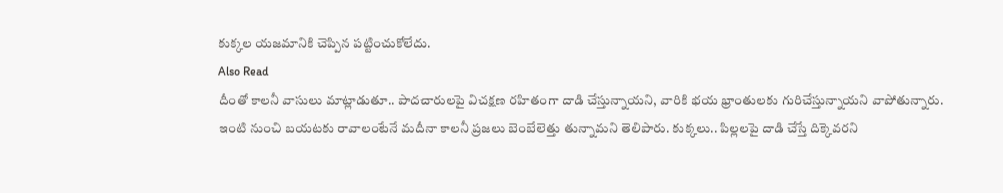కుక్కల యజమానికి చెప్పిన పట్టించుకోలేదు.
Also Read
దీంతో కాలనీ వాసులు మాట్లాడుతూ.. పాదచారులపై విచక్షణ రహితంగా దాడి చేస్తున్నాయని, వారికి భయ భ్రాంతులకు గురిచేస్తున్నాయని వాపోతున్నారు. ఇంటి నుంచి బయటకు రావాలంటేనే మదీనా కాలనీ ప్రజలు బెంబేలెత్తు తున్నామని తెలిపారు. కుక్కలు.. పిల్లలపై దాడి చేస్తే దిక్కెవరని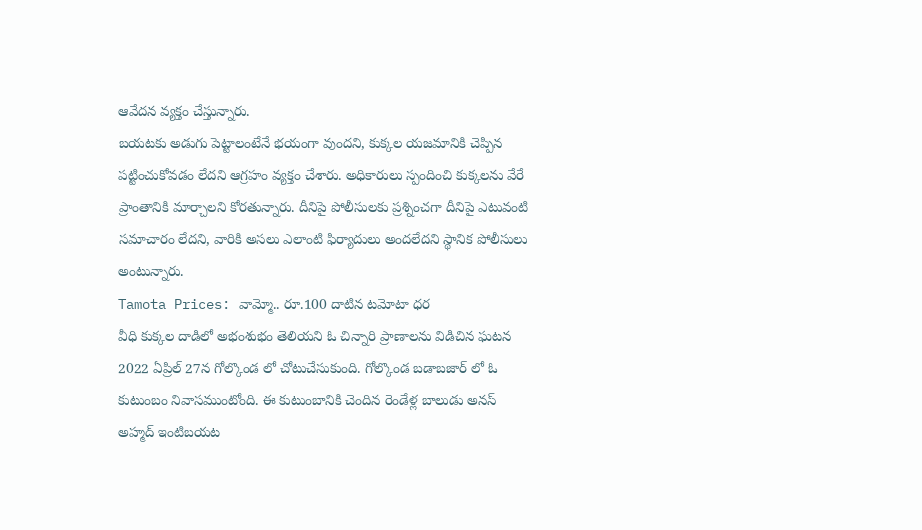ఆవేదన వ్యక్తం చేస్తున్నారు.
బయటకు అడుగు పెట్టాలంటేనే భయంగా వుందని, కుక్కల యజమానికి చెప్పిన పట్టించుకోవడం లేదని ఆగ్రహం వ్యక్తం చేశారు. అధికారులు స్పందించి కుక్కలను వేరే ప్రాంతానికి మార్చాలని కోరతున్నారు. దీనిపై పోలీసులకు ప్రశ్నించగా దీనిపై ఎటువంటి సమాచారం లేదని, వారికి అసలు ఎలాంటి ఫిర్యాదులు అందలేదని స్థానిక పోలీసులు అంటున్నారు.
Tamota Prices: వామ్మో.. రూ.100 దాటిన టమోటా ధర
వీధి కుక్కల దాడిలో అభంశుభం తెలియని ఓ చిన్నారి ప్రాణాలను విడిచిన ఘటన 2022 ఏప్రిల్ 27న గోల్కొండ లో చోటుచేసుకుంది. గోల్కొండ బడాబజార్ లో ఓ కుటుంబం నివాసముంటోంది. ఈ కుటుంబానికి చెందిన రెండేళ్ల బాలుడు అనస్ అహ్మద్ ఇంటిబయట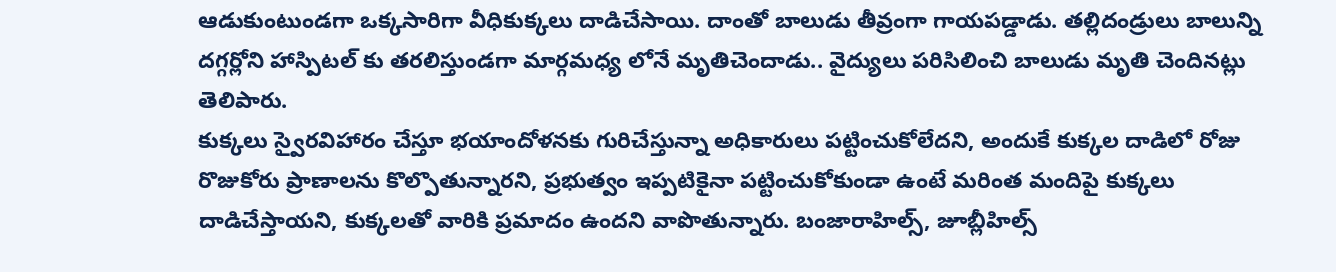ఆడుకుంటుండగా ఒక్కసారిగా వీధికుక్కలు దాడిచేసాయి. దాంతో బాలుడు తీవ్రంగా గాయపడ్డాడు. తల్లిదండ్రులు బాలున్ని దగ్గర్లోని హాస్పిటల్ కు తరలిస్తుండగా మార్గమధ్య లోనే మృతిచెందాడు.. వైద్యులు పరిసిలించి బాలుడు మృతి చెందినట్లు తెలిపారు.
కుక్కలు స్వైరవిహారం చేస్తూ భయాందోళనకు గురిచేస్తున్నా అధికారులు పట్టించుకోలేదని, అందుకే కుక్కల దాడిలో రోజు రొజుకోరు ప్రాణాలను కొల్పొతున్నారని, ప్రభుత్వం ఇప్పటికైనా పట్టించుకోకుండా ఉంటే మరింత మందిపై కుక్కలు దాడిచేస్తాయని, కుక్కలతో వారికి ప్రమాదం ఉందని వాపొతున్నారు. బంజారాహిల్స్, జూబ్లీహిల్స్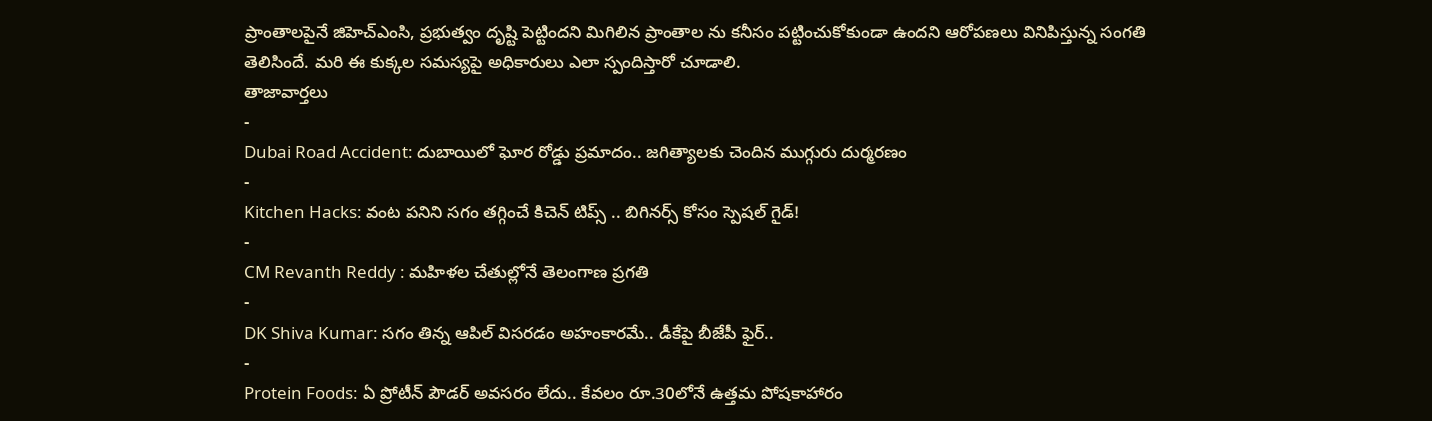ప్రాంతాలపైనే జిహెచ్ఎంసి, ప్రభుత్వం దృష్టి పెట్టిందని మిగిలిన ప్రాంతాల ను కనీసం పట్టించుకోకుండా ఉందని ఆరోపణలు వినిపిస్తున్న సంగతి తెలిసిందే. మరి ఈ కుక్కల సమస్యపై అధికారులు ఎలా స్పందిస్తారో చూడాలి.
తాజావార్తలు
-
Dubai Road Accident: దుబాయిలో ఘోర రోడ్డు ప్రమాదం.. జగిత్యాలకు చెందిన ముగ్గురు దుర్మరణం
-
Kitchen Hacks: వంట పనిని సగం తగ్గించే కిచెన్ టిప్స్ .. బిగినర్స్ కోసం స్పెషల్ గైడ్!
-
CM Revanth Reddy : మహిళల చేతుల్లోనే తెలంగాణ ప్రగతి
-
DK Shiva Kumar: సగం తిన్న ఆపిల్ విసరడం అహంకారమే.. డీకేపై బీజేపీ ఫైర్..
-
Protein Foods: ఏ ప్రోటీన్ పౌడర్ అవసరం లేదు.. కేవలం రూ.30లోనే ఉత్తమ పోషకాహారం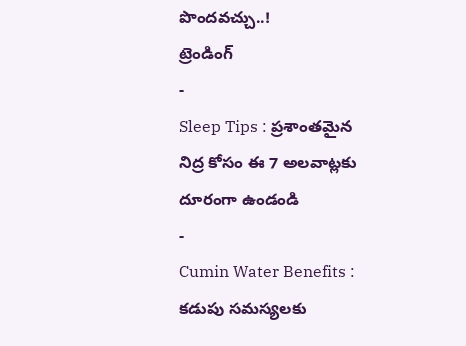పొందవచ్చు..!
ట్రెండింగ్
-
Sleep Tips : ప్రశాంతమైన నిద్ర కోసం ఈ 7 అలవాట్లకు దూరంగా ఉండండి
-
Cumin Water Benefits : కడుపు సమస్యలకు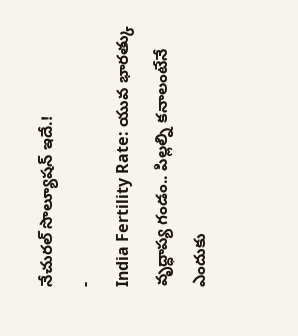నేచురల్ సొల్యూషన్ ఇదే.!
-
India Fertility Rate: యువ భారత్కు వృద్ధాప్య గండం.. పిల్లల్ని కనాలంటేనే ఎందుకు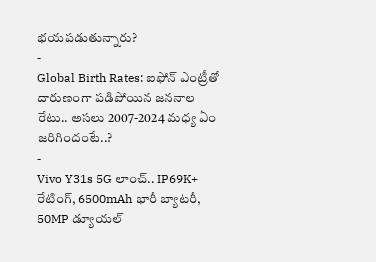భయపడుతున్నారు?
-
Global Birth Rates: ఐఫోన్ ఎంట్రీతో దారుణంగా పడిపోయిన జననాల రేటు.. అసలు 2007-2024 మధ్య ఏం జరిగిందంటే..?
-
Vivo Y31s 5G లాంచ్.. IP69K+ రేటింగ్, 6500mAh భారీ బ్యాటరీ, 50MP డ్యూయల్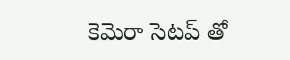కెమెరా సెటప్ తో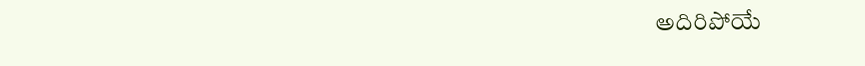అదిరిపోయే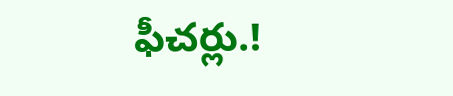ఫీచర్లు.!